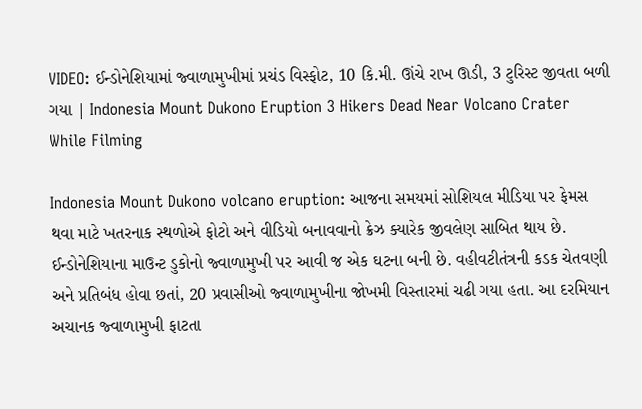VIDEO: ઈન્ડોનેશિયામાં જ્વાળામુખીમાં પ્રચંડ વિસ્ફોટ, 10 કિ.મી. ઊંચે રાખ ઊડી, 3 ટુરિસ્ટ જીવતા બળી ગયા | Indonesia Mount Dukono Eruption 3 Hikers Dead Near Volcano Crater While Filming

Indonesia Mount Dukono volcano eruption: આજના સમયમાં સોશિયલ મીડિયા પર ફેમસ થવા માટે ખતરનાક સ્થળોએ ફોટો અને વીડિયો બનાવવાનો ક્રેઝ ક્યારેક જીવલેણ સાબિત થાય છે. ઈન્ડોનેશિયાના માઉન્ટ ડુકોનો જ્વાળામુખી પર આવી જ એક ઘટના બની છે. વહીવટીતંત્રની કડક ચેતવણી અને પ્રતિબંધ હોવા છતાં, 20 પ્રવાસીઓ જ્વાળામુખીના જોખમી વિસ્તારમાં ચઢી ગયા હતા. આ દરમિયાન અચાનક જ્વાળામુખી ફાટતા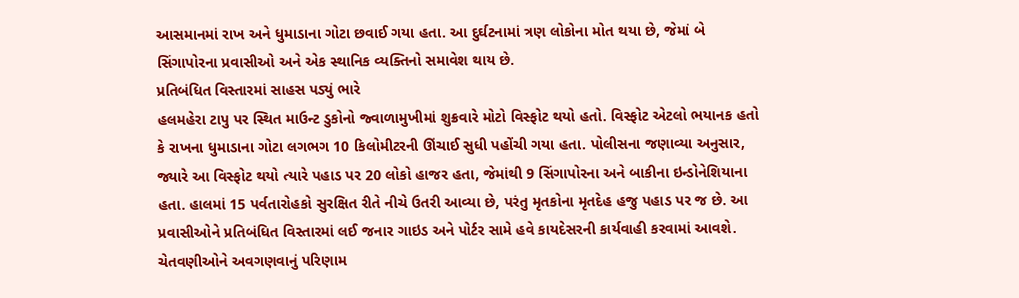આસમાનમાં રાખ અને ધુમાડાના ગોટા છવાઈ ગયા હતા. આ દુર્ઘટનામાં ત્રણ લોકોના મોત થયા છે, જેમાં બે સિંગાપોરના પ્રવાસીઓ અને એક સ્થાનિક વ્યક્તિનો સમાવેશ થાય છે.
પ્રતિબંધિત વિસ્તારમાં સાહસ પડ્યું ભારે
હલમહેરા ટાપુ પર સ્થિત માઉન્ટ ડુકોનો જ્વાળામુખીમાં શુક્રવારે મોટો વિસ્ફોટ થયો હતો. વિસ્ફોટ એટલો ભયાનક હતો કે રાખના ધુમાડાના ગોટા લગભગ 10 કિલોમીટરની ઊંચાઈ સુધી પહોંચી ગયા હતા. પોલીસના જણાવ્યા અનુસાર, જ્યારે આ વિસ્ફોટ થયો ત્યારે પહાડ પર 20 લોકો હાજર હતા, જેમાંથી 9 સિંગાપોરના અને બાકીના ઇન્ડોનેશિયાના હતા. હાલમાં 15 પર્વતારોહકો સુરક્ષિત રીતે નીચે ઉતરી આવ્યા છે, પરંતુ મૃતકોના મૃતદેહ હજુ પહાડ પર જ છે. આ પ્રવાસીઓને પ્રતિબંધિત વિસ્તારમાં લઈ જનાર ગાઇડ અને પોર્ટર સામે હવે કાયદેસરની કાર્યવાહી કરવામાં આવશે.
ચેતવણીઓને અવગણવાનું પરિણામ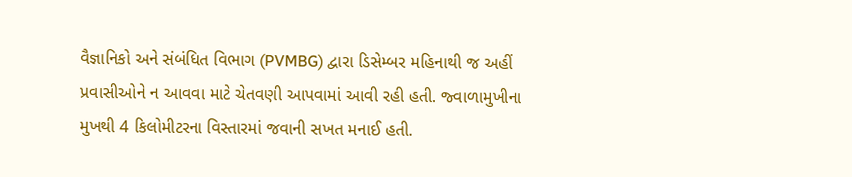વૈજ્ઞાનિકો અને સંબંધિત વિભાગ (PVMBG) દ્વારા ડિસેમ્બર મહિનાથી જ અહીં પ્રવાસીઓને ન આવવા માટે ચેતવણી આપવામાં આવી રહી હતી. જ્વાળામુખીના મુખથી 4 કિલોમીટરના વિસ્તારમાં જવાની સખત મનાઈ હતી.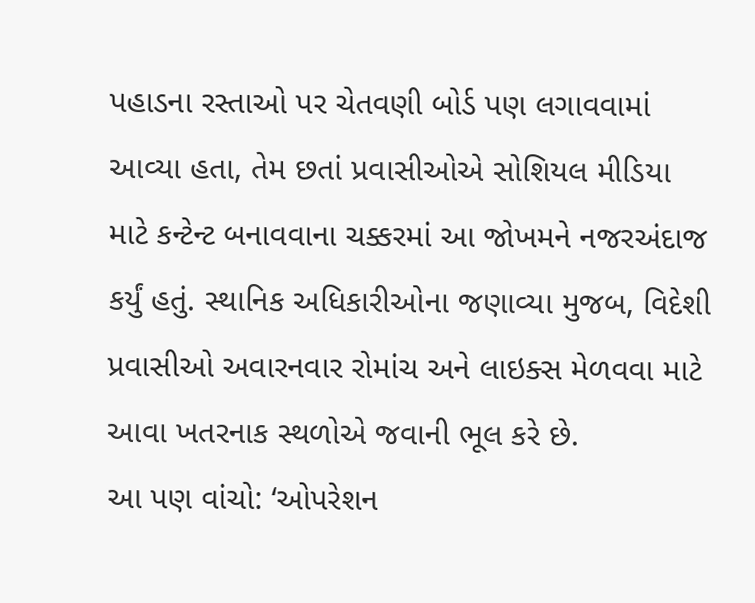પહાડના રસ્તાઓ પર ચેતવણી બોર્ડ પણ લગાવવામાં આવ્યા હતા, તેમ છતાં પ્રવાસીઓએ સોશિયલ મીડિયા માટે કન્ટેન્ટ બનાવવાના ચક્કરમાં આ જોખમને નજરઅંદાજ કર્યું હતું. સ્થાનિક અધિકારીઓના જણાવ્યા મુજબ, વિદેશી પ્રવાસીઓ અવારનવાર રોમાંચ અને લાઇક્સ મેળવવા માટે આવા ખતરનાક સ્થળોએ જવાની ભૂલ કરે છે.
આ પણ વાંચો: ‘ઓપરેશન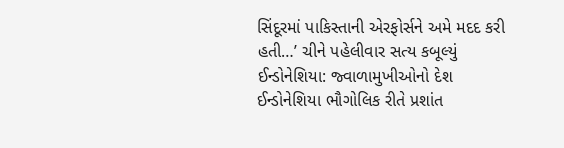સિંદૂરમાં પાકિસ્તાની એરફોર્સને અમે મદદ કરી હતી…’ ચીને પહેલીવાર સત્ય કબૂલ્યું
ઈન્ડોનેશિયા: જ્વાળામુખીઓનો દેશ
ઈન્ડોનેશિયા ભૌગોલિક રીતે પ્રશાંત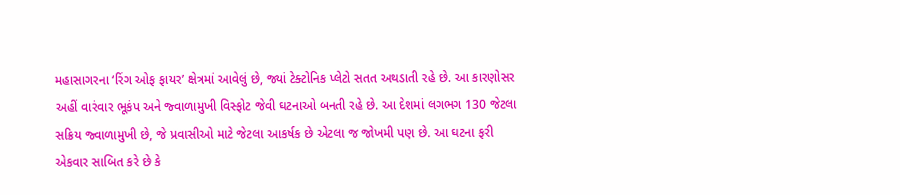મહાસાગરના ‘રિંગ ઓફ ફાયર’ ક્ષેત્રમાં આવેલું છે, જ્યાં ટેક્ટોનિક પ્લેટો સતત અથડાતી રહે છે. આ કારણોસર અહીં વારંવાર ભૂકંપ અને જ્વાળામુખી વિસ્ફોટ જેવી ઘટનાઓ બનતી રહે છે. આ દેશમાં લગભગ 130 જેટલા સક્રિય જ્વાળામુખી છે, જે પ્રવાસીઓ માટે જેટલા આકર્ષક છે એટલા જ જોખમી પણ છે. આ ઘટના ફરી એકવાર સાબિત કરે છે કે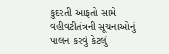કુદરતી આફતો સામે વહીવટીતંત્રની સૂચનાઓનું પાલન કરવું કેટલું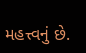મહત્ત્વનું છે.